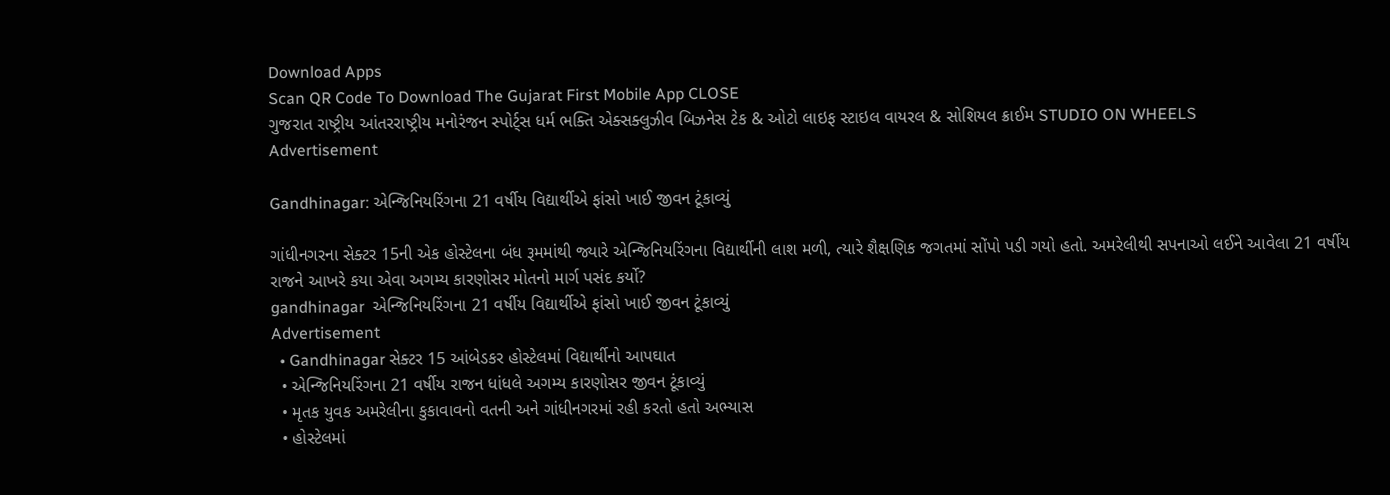Download Apps
Scan QR Code To Download The Gujarat First Mobile App CLOSE
ગુજરાત રાષ્ટ્રીય આંતરરાષ્ટ્રીય મનોરંજન સ્પોર્ટ્સ ધર્મ ભક્તિ એક્સક્લુઝીવ બિઝનેસ ટેક & ઓટો લાઇફ સ્ટાઇલ વાયરલ & સોશિયલ ક્રાઈમ STUDIO ON WHEELS
Advertisement

Gandhinagar: એન્જિનિયરિંગના 21 વર્ષીય વિદ્યાર્થીએ ફાંસો ખાઈ જીવન ટૂંકાવ્યું

ગાંધીનગરના સેક્ટર 15ની એક હોસ્ટેલના બંધ રૂમમાંથી જ્યારે એન્જિનિયરિંગના વિદ્યાર્થીની લાશ મળી, ત્યારે શૈક્ષણિક જગતમાં સોંપો પડી ગયો હતો. અમરેલીથી સપનાઓ લઈને આવેલા 21 વર્ષીય રાજને આખરે કયા એવા અગમ્ય કારણોસર મોતનો માર્ગ પસંદ કર્યો?
gandhinagar  એન્જિનિયરિંગના 21 વર્ષીય વિદ્યાર્થીએ ફાંસો ખાઈ જીવન ટૂંકાવ્યું
Advertisement
  • Gandhinagar સેક્ટર 15 આંબેડકર હોસ્ટેલમાં વિદ્યાર્થીનો આપઘાત
  • એન્જિનિયરિંગના 21 વર્ષીય રાજન ધાંધલે અગમ્ય કારણોસર જીવન ટૂંકાવ્યું
  • મૃતક યુવક અમરેલીના કુકાવાવનો વતની અને ગાંધીનગરમાં રહી કરતો હતો અભ્યાસ
  • હોસ્ટેલમાં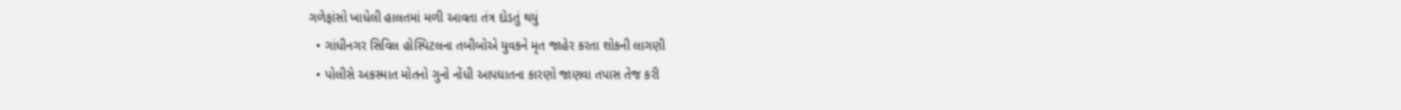ગળેફાંસો ખાધેલી હાલતમાં મળી આવતા તંત્ર દોડતું થયું
  • ગાંધીનગર સિવિલ હોસ્પિટલના તબીબોએ યુવકને મૃત જાહેર કરતા શોકની લાગણી
  • પોલીસે અકસ્માત મોતનો ગુનો નોંધી આપઘાતના કારણો જાણવા તપાસ તેજ કરી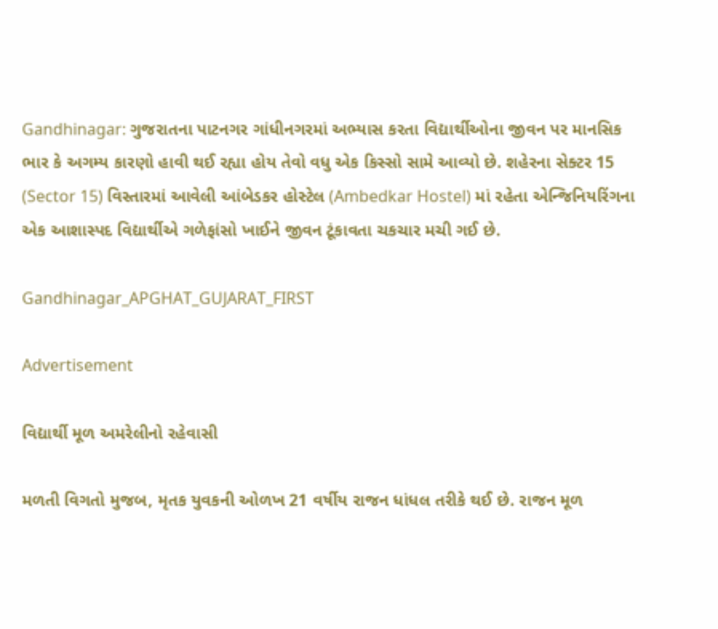Gandhinagar: ગુજરાતના પાટનગર ગાંધીનગરમાં અભ્યાસ કરતા વિદ્યાર્થીઓના જીવન પર માનસિક ભાર કે અગમ્ય કારણો હાવી થઈ રહ્યા હોય તેવો વધુ એક કિસ્સો સામે આવ્યો છે. શહેરના સેક્ટર 15 (Sector 15) વિસ્તારમાં આવેલી આંબેડકર હોસ્ટેલ (Ambedkar Hostel) માં રહેતા એન્જિનિયરિંગના એક આશાસ્પદ વિદ્યાર્થીએ ગળેફાંસો ખાઈને જીવન ટૂંકાવતા ચકચાર મચી ગઈ છે.

Gandhinagar_APGHAT_GUJARAT_FIRST

Advertisement

વિદ્યાર્થી મૂળ અમરેલીનો રહેવાસી

મળતી વિગતો મુજબ, મૃતક યુવકની ઓળખ 21 વર્ષીય રાજન ધાંધલ તરીકે થઈ છે. રાજન મૂળ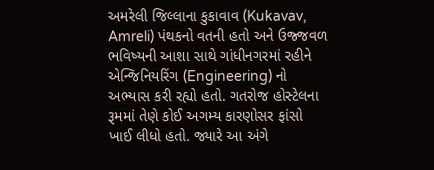અમરેલી જિલ્લાના કુકાવાવ (Kukavav, Amreli) પંથકનો વતની હતો અને ઉજ્જવળ ભવિષ્યની આશા સાથે ગાંધીનગરમાં રહીને એન્જિનિયરિંગ (Engineering) નો અભ્યાસ કરી રહ્યો હતો. ગતરોજ હોસ્ટેલના રૂમમાં તેણે કોઈ અગમ્ય કારણોસર ફાંસો ખાઈ લીધો હતો. જ્યારે આ અંગે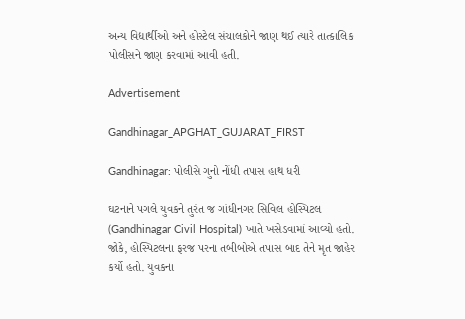અન્ય વિદ્યાર્થીઓ અને હોસ્ટેલ સંચાલકોને જાણ થઈ ત્યારે તાત્કાલિક પોલીસને જાણ કરવામાં આવી હતી.

Advertisement

Gandhinagar_APGHAT_GUJARAT_FIRST

Gandhinagar: પોલીસે ગુનો નોંધી તપાસ હાથ ધરી

ઘટનાને પગલે યુવકને તુરંત જ ગાંધીનગર સિવિલ હોસ્પિટલ (Gandhinagar Civil Hospital) ખાતે ખસેડવામાં આવ્યો હતો. જોકે, હોસ્પિટલના ફરજ પરના તબીબોએ તપાસ બાદ તેને મૃત જાહેર કર્યો હતો. યુવકના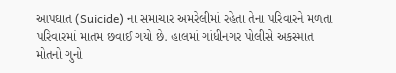આપઘાત (Suicide) ના સમાચાર અમરેલીમાં રહેતા તેના પરિવારને મળતા પરિવારમાં માતમ છવાઈ ગયો છે. હાલમાં ગાંધીનગર પોલીસે અકસ્માત મોતનો ગુનો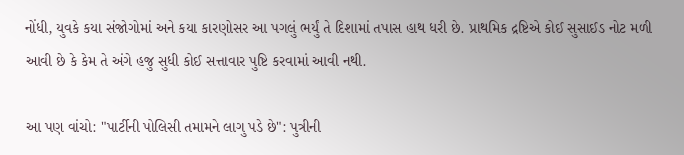નોંધી, યુવકે કયા સંજોગોમાં અને કયા કારણોસર આ પગલું ભર્યું તે દિશામાં તપાસ હાથ ધરી છે. પ્રાથમિક દ્રષ્ટિએ કોઈ સુસાઈડ નોટ મળી આવી છે કે કેમ તે અંગે હજુ સુધી કોઈ સત્તાવાર પુષ્ટિ કરવામાં આવી નથી.

આ પણ વાંચો: "પાર્ટીની પોલિસી તમામને લાગુ પડે છે": પુત્રીની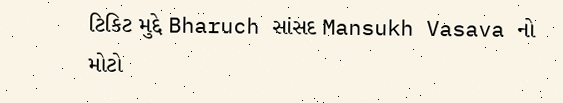ટિકિટ મુદ્દે Bharuch સાંસદ Mansukh Vasava નો મોટો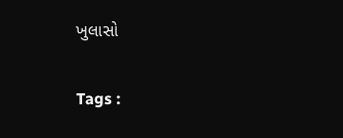ખુલાસો

Tags :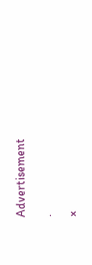Advertisement

.

×